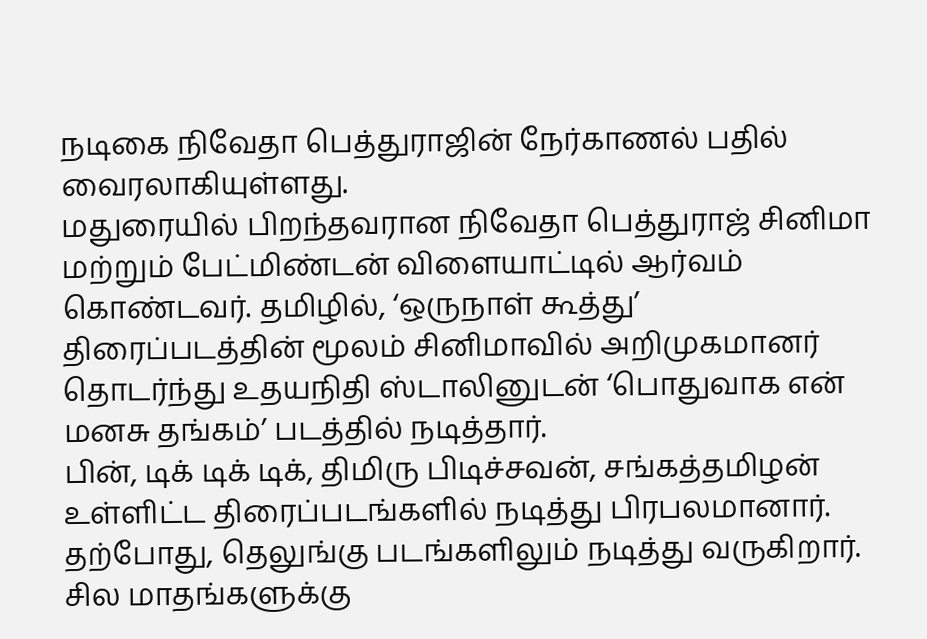நடிகை நிவேதா பெத்துராஜின் நேர்காணல் பதில் வைரலாகியுள்ளது.
மதுரையில் பிறந்தவரான நிவேதா பெத்துராஜ் சினிமா மற்றும் பேட்மிண்டன் விளையாட்டில் ஆர்வம் கொண்டவர். தமிழில், ‘ஒருநாள் கூத்து’ திரைப்படத்தின் மூலம் சினிமாவில் அறிமுகமானர் தொடர்ந்து உதயநிதி ஸ்டாலினுடன் ‘பொதுவாக என் மனசு தங்கம்’ படத்தில் நடித்தார்.
பின், டிக் டிக் டிக், திமிரு பிடிச்சவன், சங்கத்தமிழன் உள்ளிட்ட திரைப்படங்களில் நடித்து பிரபலமானார். தற்போது, தெலுங்கு படங்களிலும் நடித்து வருகிறார்.
சில மாதங்களுக்கு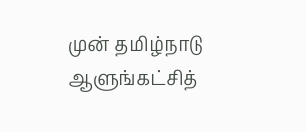முன் தமிழ்நாடு ஆளுங்கட்சித்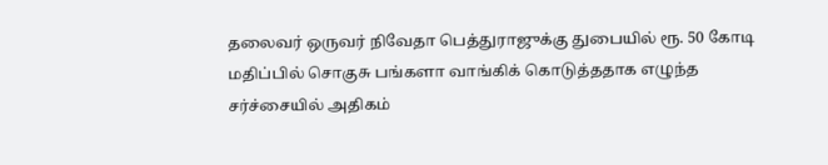தலைவர் ஒருவர் நிவேதா பெத்துராஜுக்கு துபையில் ரூ. 50 கோடி மதிப்பில் சொகுசு பங்களா வாங்கிக் கொடுத்ததாக எழுந்த சர்ச்சையில் அதிகம்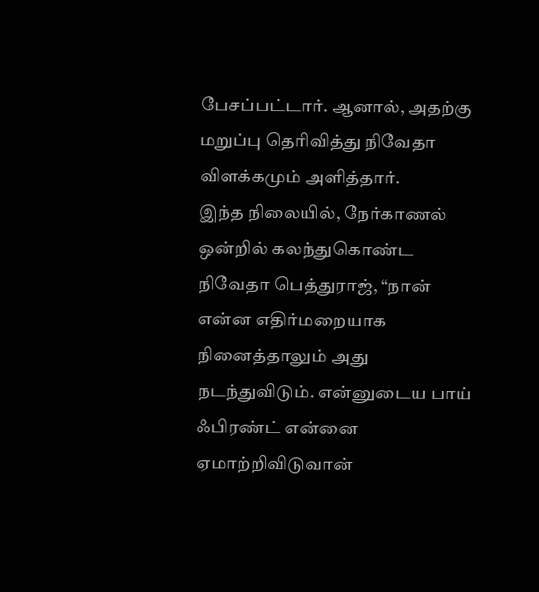பேசப்பட்டார். ஆனால், அதற்கு மறுப்பு தெரிவித்து நிவேதா விளக்கமும் அளித்தார்.
இந்த நிலையில், நேர்காணல் ஒன்றில் கலந்துகொண்ட நிவேதா பெத்துராஜ், “நான் என்ன எதிர்மறையாக நினைத்தாலும் அது நடந்துவிடும். என்னுடைய பாய் ஃபிரண்ட் என்னை ஏமாற்றிவிடுவான்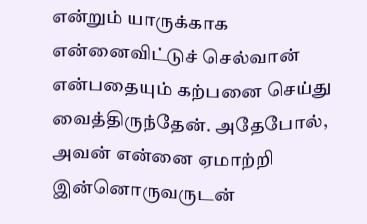என்றும் யாருக்காக என்னைவிட்டுச் செல்வான் என்பதையும் கற்பனை செய்து வைத்திருந்தேன். அதேபோல், அவன் என்னை ஏமாற்றி இன்னொருவருடன்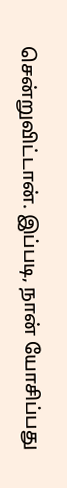சென்றுவிட்டான். இப்படி, நான் யோசிப்பது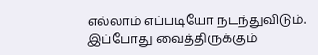எல்லாம் எப்படியோ நடந்துவிடும். இப்போது வைத்திருக்கும்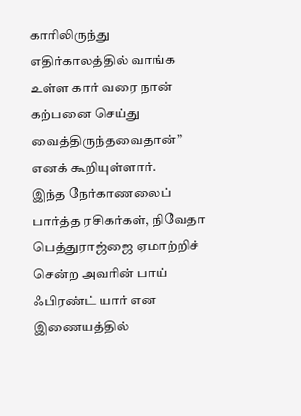காரிலிருந்து எதிர்காலத்தில் வாங்க உள்ள கார் வரை நான் கற்பனை செய்து வைத்திருந்தவைதான்” எனக் கூறியுள்ளார்.
இந்த நேர்காணலைப் பார்த்த ரசிகர்கள், நிவேதா பெத்துராஜ்ஜை ஏமாற்றிச் சென்ற அவரின் பாய் ஃபிரண்ட் யார் என இணையத்தில்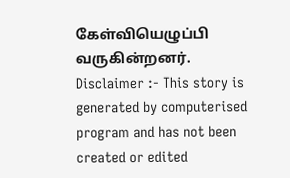கேள்வியெழுப்பி வருகின்றனர்.
Disclaimer :- This story is generated by computerised program and has not been created or edited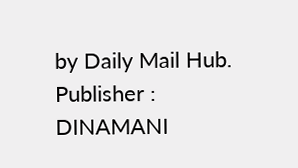by Daily Mail Hub. Publisher : DINAMANI